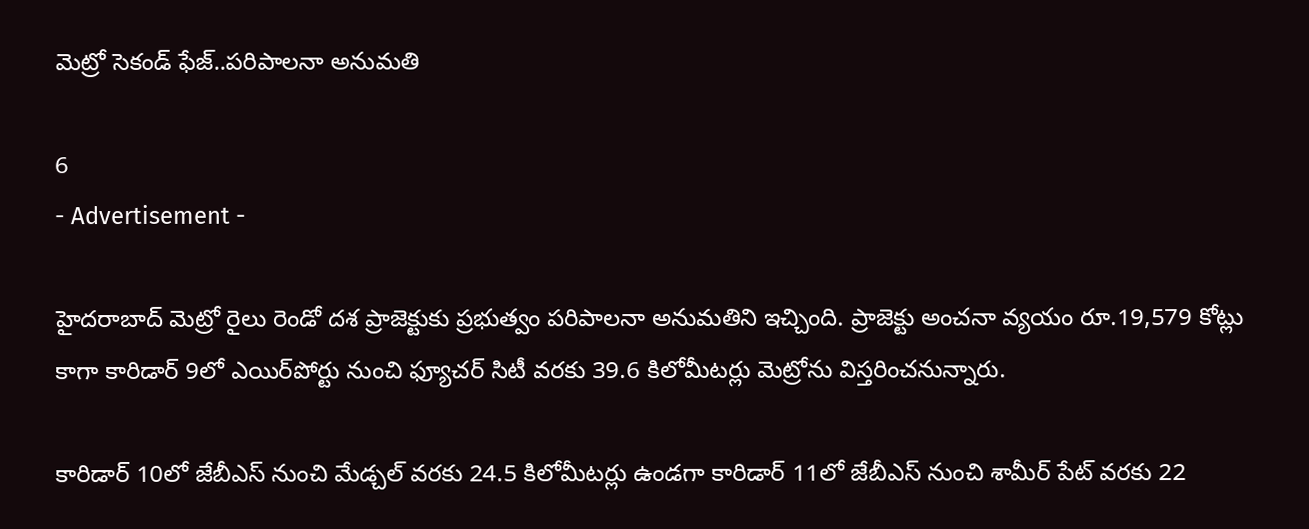మెట్రో సెకండ్ ఫేజ్..పరిపాలనా అనుమతి

6
- Advertisement -

హైదరాబాద్ మెట్రో రైలు రెండో దశ ప్రాజెక్టుకు ప్రభుత్వం పరిపాలనా అనుమతిని ఇచ్చింది. ప్రాజెక్టు అంచనా వ్యయం రూ.19,579 కోట్లు కాగా కారిడార్ 9లో ఎయిర్‌పోర్టు నుంచి ఫ్యూచర్ సిటీ వరకు 39.6 కిలోమీటర్లు మెట్రోను విస్తరించనున్నారు.

కారిడార్ 10లో జేబీఎస్ నుంచి మేడ్చల్ వరకు 24.5 కిలోమీటర్లు ఉండగా కారిడార్ 11లో జేబీఎస్ నుంచి శామీర్ పేట్ వరకు 22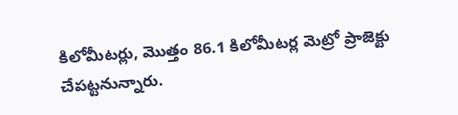కిలోమీటర్లు, మొత్తం 86.1 కిలోమీటర్ల మెట్రో ప్రాజెక్టు చేపట్టనున్నారు.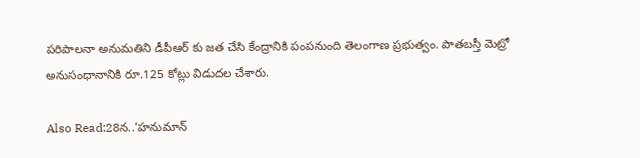పరిపాలనా అనుమతిని డీపీఆర్ కు జత చేసి కేంద్రానికి పంపనుంది తెలంగాణ ప్రభుత్వం. పాతబస్తీ మెట్రో అనుసంధానానికి రూ.125 కోట్లు విడుదల చేశారు.

Also Read:28న..’హనుమాన్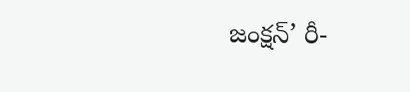జంక్షన్’ రీ-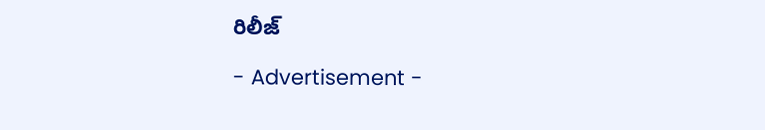రిలీజ్

- Advertisement -